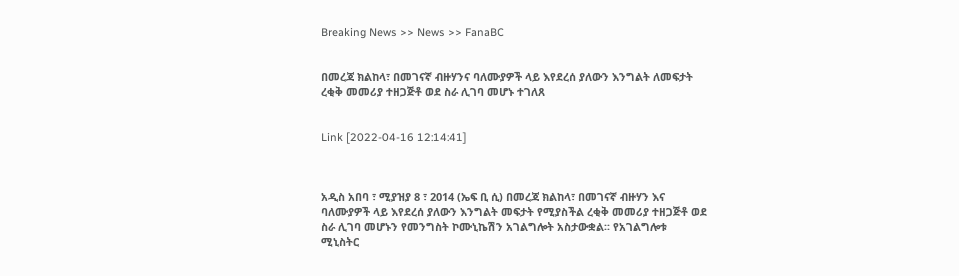Breaking News >> News >> FanaBC


በመረጃ ክልከላ፣ በመገናኛ ብዙሃንና ባለሙያዎች ላይ እየደረሰ ያለውን እንግልት ለመፍታት ረቂቅ መመሪያ ተዘጋጅቶ ወደ ስራ ሊገባ መሆኑ ተገለጸ


Link [2022-04-16 12:14:41]



አዲስ አበባ ፣ ሚያዝያ 8 ፣ 2014 (ኤፍ ቢ ሲ) በመረጃ ክልከላ፣ በመገናኛ ብዙሃን እና ባለሙያዎች ላይ እየደረሰ ያለውን እንግልት መፍታት የሚያስችል ረቂቅ መመሪያ ተዘጋጅቶ ወደ ስራ ሊገባ መሆኑን የመንግስት ኮሙኒኬሽን አገልግሎት አስታውቋል፡፡ የአገልግሎቱ ሚኒስትር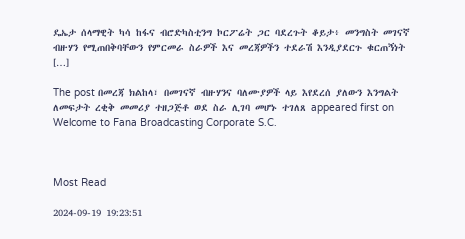ዴኤታ ሰላማዊት ካሳ ከፋና ብሮድካስቲንግ ኮርፖሬት ጋር ባደረጉት ቆይታ፥ መንግስት መገናኛ ብዙሃን የሚጠበቅባቸውን የምርመራ ስራዎች እና መረጃዎችን ተደራሽ እንዲያደርጉ ቁርጠኝነት […]

The post በመረጃ ክልከላ፣ በመገናኛ ብዙሃንና ባለሙያዎች ላይ እየደረሰ ያለውን እንግልት ለመፍታት ረቂቅ መመሪያ ተዘጋጅቶ ወደ ስራ ሊገባ መሆኑ ተገለጸ appeared first on Welcome to Fana Broadcasting Corporate S.C.



Most Read

2024-09-19 19:23:51